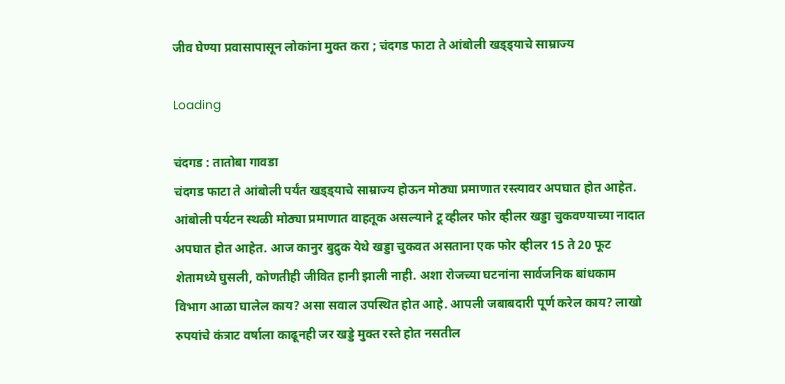जीव घेण्या प्रवासापासून लोकांना मुक्त करा ; चंदगड फाटा ते आंबोली खड्ड्याचे साम्राज्य

Loading

चंदगड : तातोबा गावडा
चंदगड फाटा ते आंबोली पर्यंत खड्ड्याचे साम्राज्य होऊन मोठ्या प्रमाणात रस्त्यावर अपघात होत आहेत. आंबोली पर्यटन स्थळी मोठ्या प्रमाणात वाहतूक असल्याने टू व्हीलर फोर व्हीलर खड्डा चुकवण्याच्या नादात अपघात होत आहेत. आज कानुर बुद्रुक येथे खड्डा चुकवत असताना एक फोर व्हीलर 15 ते 20 फूट शेतामध्ये घुसली, कोणतीही जीवित हानी झाली नाही. अशा रोजच्या घटनांना सार्वजनिक बांधकाम विभाग आळा घालेल काय? असा सवाल उपस्थित होत आहे. आपली जबाबदारी पूर्ण करेल काय? लाखो रुपयांचे कंत्राट वर्षाला काढूनही जर खड्डे मुक्त रस्ते होत नसतील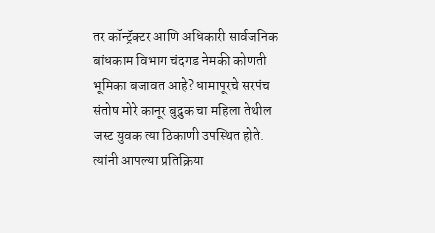तर कॉन्ट्रॅक्टर आणि अधिकारी सार्वजनिक बांधकाम विभाग चंदगड नेमकी कोणती भूमिका बजावत आहे? धामापूरचे सरपंच संतोष मोरे कानूर बुद्रुक चा महिला तेथील जस्ट युवक त्या ठिकाणी उपस्थित होते. त्यांनी आपल्या प्रतिक्रिया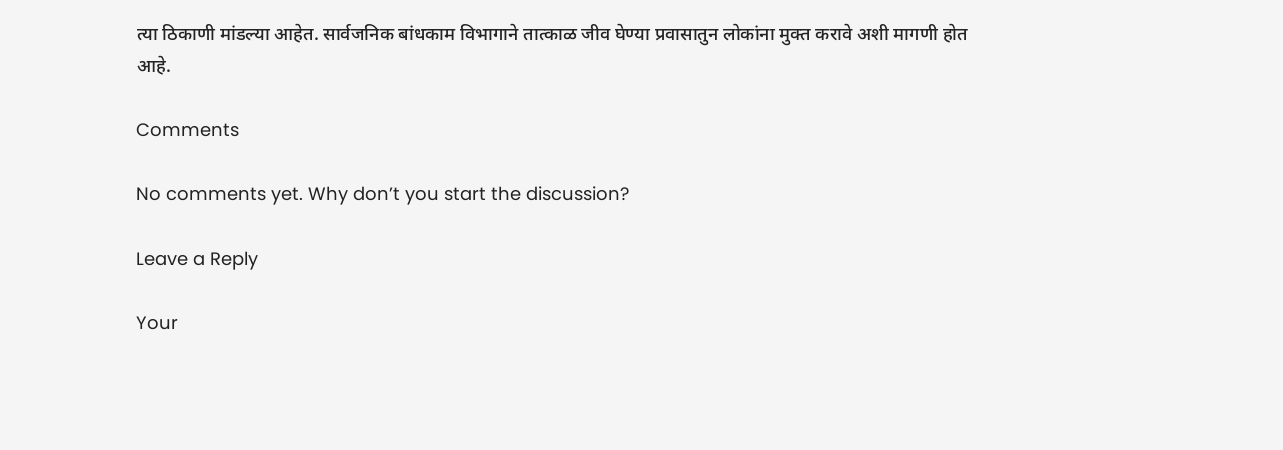त्या ठिकाणी मांडल्या आहेत. सार्वजनिक बांधकाम विभागाने तात्काळ जीव घेण्या प्रवासातुन लोकांना मुक्त करावे अशी मागणी होत आहे.

Comments

No comments yet. Why don’t you start the discussion?

Leave a Reply

Your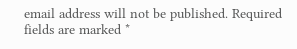email address will not be published. Required fields are marked *